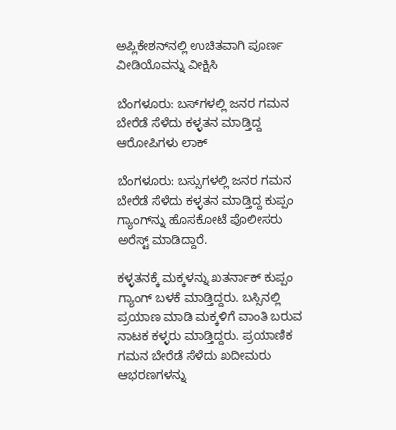ಅಪ್ಲಿಕೇಶನ್‌ನಲ್ಲಿ ಉಚಿತವಾಗಿ ಪೂರ್ಣ ವೀಡಿಯೊವನ್ನು ವೀಕ್ಷಿಸಿ

ಬೆಂಗಳೂರು: ಬಸ್‌ಗಳಲ್ಲಿ ಜನರ ಗಮನ ಬೇರೆಡೆ ಸೆಳೆದು ಕಳ್ಳತನ ಮಾಡ್ತಿದ್ದ ಆರೋಪಿಗಳು ಲಾಕ್

ಬೆಂಗಳೂರು: ಬಸ್ಸುಗಳಲ್ಲಿ ಜನರ ಗಮನ ಬೇರೆಡೆ ಸೆಳೆದು ಕಳ್ಳತನ ಮಾಡ್ತಿದ್ದ ಕುಪ್ಪಂ ಗ್ಯಾಂಗ್‌ನ್ನು ಹೊಸಕೋಟೆ ಪೊಲೀಸರು ಅರೆಸ್ಟ್ ಮಾಡಿದ್ದಾರೆ.

ಕಳ್ಳತನಕ್ಕೆ ಮಕ್ಕಳನ್ನು ಖತರ್ನಾಕ್ ಕುಪ್ಪಂ ಗ್ಯಾಂಗ್ ಬಳಕೆ ಮಾಡ್ತಿದ್ದರು. ಬಸ್ಸಿನಲ್ಲಿ ಪ್ರಯಾಣ ಮಾಡಿ ಮಕ್ಕಳಿಗೆ ವಾಂತಿ ಬರುವ ನಾಟಕ ಕಳ್ಳರು ಮಾಡ್ತಿದ್ದರು. ಪ್ರಯಾಣಿಕ ಗಮನ ಬೇರೆಡೆ ಸೆಳೆದು ಖದೀಮರು ಆಭರಣಗಳನ್ನು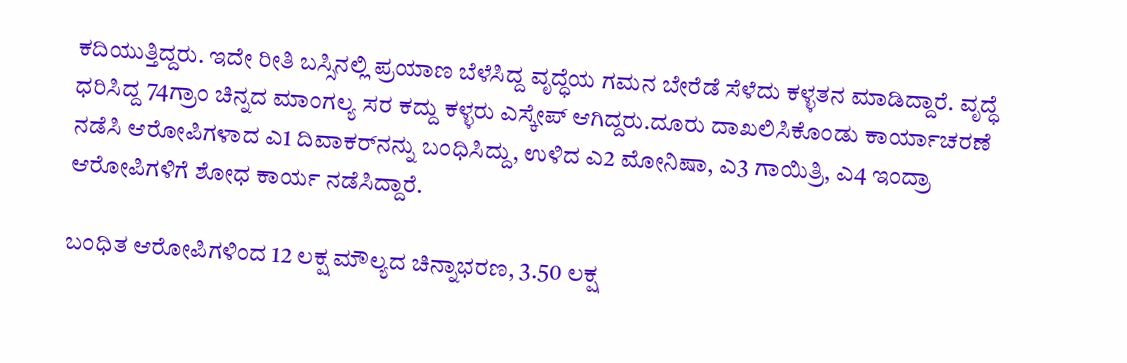ಕದಿಯುತ್ತಿದ್ದರು. ಇದೇ ರೀತಿ ಬಸ್ಸಿನಲ್ಲಿ ಪ್ರಯಾಣ ಬೆಳೆಸಿದ್ದ ವೃದ್ಧೆಯ ಗಮನ ಬೇರೆಡೆ ಸೆಳೆದು ಕಳ್ಳತನ ಮಾಡಿದ್ದಾರೆ. ವೃದ್ಧೆ ಧರಿಸಿದ್ದ 74ಗ್ರಾಂ ಚಿನ್ನದ ಮಾಂಗಲ್ಯ‌ ಸರ ಕದ್ದು ಕಳ್ಳರು ಎಸ್ಕೇಪ್ ಆಗಿದ್ದರು.ದೂರು ದಾಖಲಿಸಿಕೊಂಡು ಕಾರ್ಯಾಚರಣೆ ನಡೆಸಿ ಆರೋಪಿಗಳಾದ ಎ1 ದಿವಾಕರ್‌ನನ್ನು ಬಂಧಿಸಿದ್ದು, ಉಳಿದ ಎ2 ಮೋನಿಷಾ, ಎ3 ಗಾಯಿತ್ರಿ, ಎ4 ಇಂದ್ರಾ ಆರೋಪಿಗಳಿಗೆ ಶೋಧ ಕಾರ್ಯ ನಡೆಸಿದ್ದಾರೆ.

ಬಂಧಿತ ಆರೋಪಿಗಳಿಂದ 12 ಲಕ್ಷ ಮೌಲ್ಯದ ಚಿನ್ನಾಭರಣ, 3.50 ಲಕ್ಷ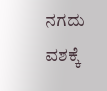ನಗದು ವಶಕ್ಕೆ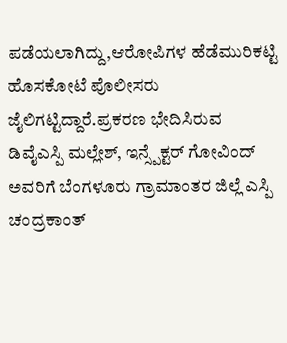ಪಡೆಯಲಾಗಿದ್ದು,ಆರೋಪಿಗಳ ಹೆಡೆಮುರಿಕಟ್ಟಿ ಹೊಸಕೋಟೆ ಪೊಲೀಸರು ಜೈಲಿಗಟ್ಟಿದ್ದಾರೆ.ಪ್ರಕರಣ ಭೇದಿಸಿರುವ ಡಿವೈಎಸ್ಪಿ ಮಲ್ಲೇಶ್, ಇನ್ಸ್ಪೆಕ್ಟರ್ ಗೋವಿಂದ್ ಅವರಿಗೆ ಬೆಂಗಳೂರು ಗ್ರಾಮಾಂತರ ಜಿಲ್ಲೆ ಎಸ್ಪಿ ಚಂದ್ರಕಾಂತ್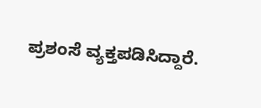ಪ್ರಶಂಸೆ ವ್ಯಕ್ತಪಡಿಸಿದ್ದಾರೆ.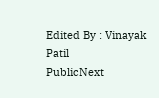Edited By : Vinayak Patil
PublicNext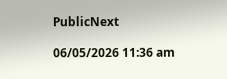PublicNext

06/05/2026 11:36 am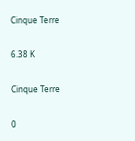Cinque Terre

6.38 K

Cinque Terre

0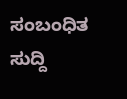ಸಂಬಂಧಿತ ಸುದ್ದಿ